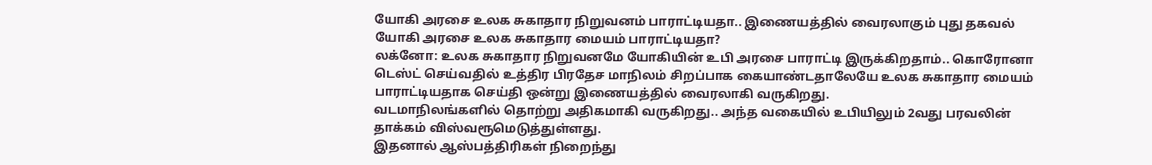யோகி அரசை உலக சுகாதார நிறுவனம் பாராட்டியதா.. இணையத்தில் வைரலாகும் புது தகவல்
யோகி அரசை உலக சுகாதார மையம் பாராட்டியதா?
லக்னோ: உலக சுகாதார நிறுவனமே யோகியின் உபி அரசை பாராட்டி இருக்கிறதாம்.. கொரோனா டெஸ்ட் செய்வதில் உத்திர பிரதேச மாநிலம் சிறப்பாக கையாண்டதாலேயே உலக சுகாதார மையம் பாராட்டியதாக செய்தி ஒன்று இணையத்தில் வைரலாகி வருகிறது.
வடமாநிலங்களில் தொற்று அதிகமாகி வருகிறது.. அந்த வகையில் உபியிலும் 2வது பரவலின் தாக்கம் விஸ்வரூமெடுத்துள்ளது.
இதனால் ஆஸ்பத்திரிகள் நிறைந்து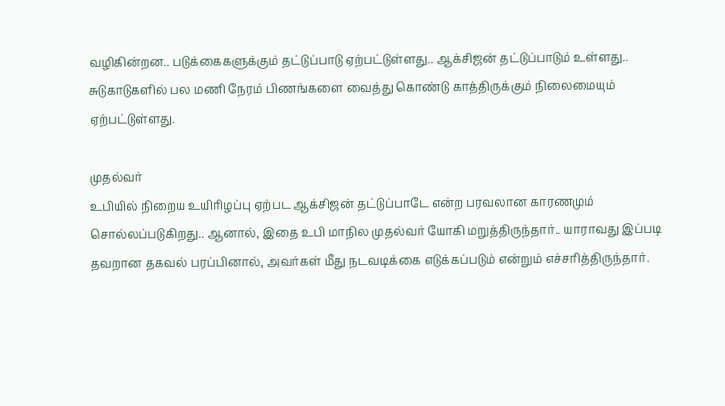வழிகின்றன.. படுக்கைகளுக்கும் தட்டுப்பாடு ஏற்பட்டுள்ளது.. ஆக்சிஜன் தட்டுப்பாடும் உள்ளது.. சுடுகாடுகளில் பல மணி நேரம் பிணங்களை வைத்து கொண்டு காத்திருக்கும் நிலைமையும் ஏற்பட்டுள்ளது.

முதல்வர்
உபியில் நிறைய உயிரிழப்பு ஏற்பட ஆக்சிஜன் தட்டுப்பாடே என்ற பரவலான காரணமும் சொல்லப்படுகிறது.. ஆனால், இதை உபி மாநில முதல்வர் யோகி மறுத்திருந்தார்.. யாராவது இப்படி தவறான தகவல் பரப்பினால், அவர்கள் மீது நடவடிக்கை எடுக்கப்படும் என்றும் எச்சரித்திருந்தார்.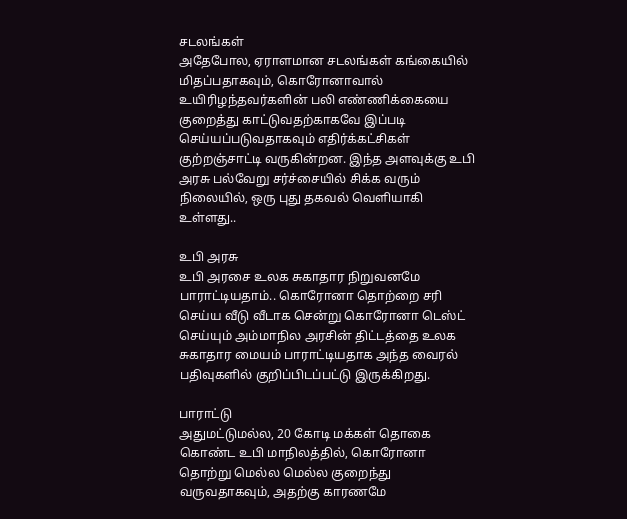சடலங்கள்
அதேபோல, ஏராளமான சடலங்கள் கங்கையில் மிதப்பதாகவும், கொரோனாவால் உயிரிழந்தவர்களின் பலி எண்ணிக்கையை குறைத்து காட்டுவதற்காகவே இப்படி செய்யப்படுவதாகவும் எதிர்க்கட்சிகள் குற்றஞ்சாட்டி வருகின்றன. இந்த அளவுக்கு உபி அரசு பல்வேறு சர்ச்சையில் சிக்க வரும் நிலையில், ஒரு புது தகவல் வெளியாகி உள்ளது..

உபி அரசு
உபி அரசை உலக சுகாதார நிறுவனமே பாராட்டியதாம்.. கொரோனா தொற்றை சரி செய்ய வீடு வீடாக சென்று கொரோனா டெஸ்ட் செய்யும் அம்மாநில அரசின் திட்டத்தை உலக சுகாதார மையம் பாராட்டியதாக அந்த வைரல் பதிவுகளில் குறிப்பிடப்பட்டு இருக்கிறது.

பாராட்டு
அதுமட்டுமல்ல, 20 கோடி மக்கள் தொகை கொண்ட உபி மாநிலத்தில், கொரோனா தொற்று மெல்ல மெல்ல குறைந்து வருவதாகவும், அதற்கு காரணமே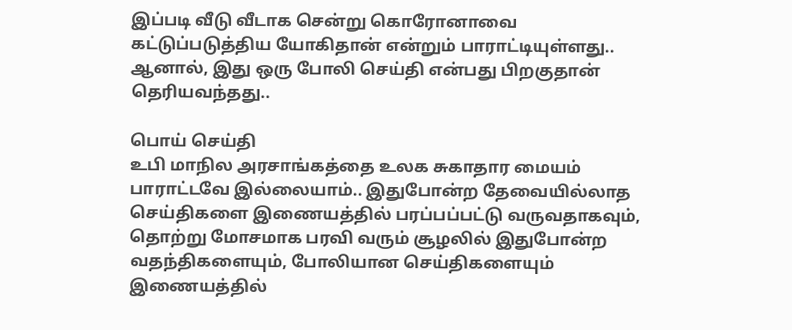இப்படி வீடு வீடாக சென்று கொரோனாவை கட்டுப்படுத்திய யோகிதான் என்றும் பாராட்டியுள்ளது.. ஆனால், இது ஒரு போலி செய்தி என்பது பிறகுதான் தெரியவந்தது..

பொய் செய்தி
உபி மாநில அரசாங்கத்தை உலக சுகாதார மையம் பாராட்டவே இல்லையாம்.. இதுபோன்ற தேவையில்லாத செய்திகளை இணையத்தில் பரப்பப்பட்டு வருவதாகவும், தொற்று மோசமாக பரவி வரும் சூழலில் இதுபோன்ற வதந்திகளையும், போலியான செய்திகளையும் இணையத்தில்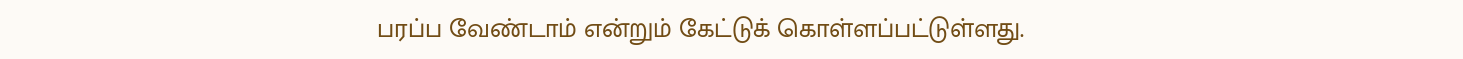பரப்ப வேண்டாம் என்றும் கேட்டுக் கொள்ளப்பட்டுள்ளது.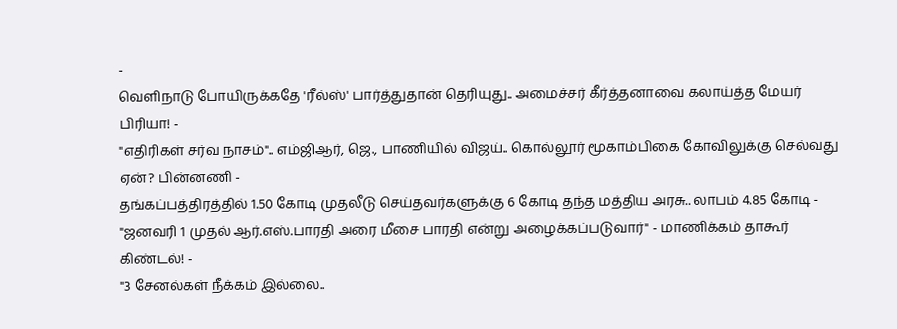-
வெளிநாடு போயிருக்கதே 'ரீல்ஸ்' பார்த்துதான் தெரியுது.. அமைச்சர் கீர்த்தனாவை கலாய்த்த மேயர் பிரியா! -
"எதிரிகள் சர்வ நாசம்".. எம்ஜிஆர், ஜெ., பாணியில் விஜய்.. கொல்லூர் மூகாம்பிகை கோவிலுக்கு செல்வது ஏன்? பின்னணி -
தங்கப்பத்திரத்தில் 1.50 கோடி முதலீடு செய்தவர்களுக்கு 6 கோடி தந்த மத்திய அரசு.. லாபம் 4.85 கோடி -
"ஜனவரி 1 முதல் ஆர்.எஸ்.பாரதி அரை மீசை பாரதி என்று அழைக்கப்படுவார்" - மாணிக்கம் தாகூர் கிண்டல்! -
"3 சேனல்கள் நீக்கம் இல்லை..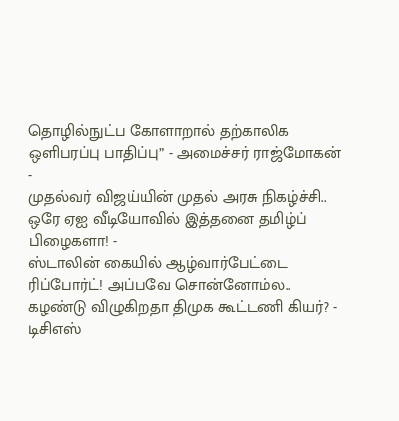தொழில்நுட்ப கோளாறால் தற்காலிக ஒளிபரப்பு பாதிப்பு” - அமைச்சர் ராஜ்மோகன் -
முதல்வர் விஜய்யின் முதல் அரசு நிகழ்ச்சி.. ஒரே ஏஐ வீடியோவில் இத்தனை தமிழ்ப் பிழைகளா! -
ஸ்டாலின் கையில் ஆழ்வார்பேட்டை ரிப்போர்ட்! அப்பவே சொன்னோம்ல.. கழண்டு விழுகிறதா திமுக கூட்டணி கியர்? -
டிசிஎஸ்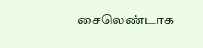சைலெண்டாக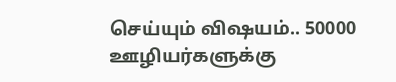செய்யும் விஷயம்.. 50000 ஊழியர்களுக்கு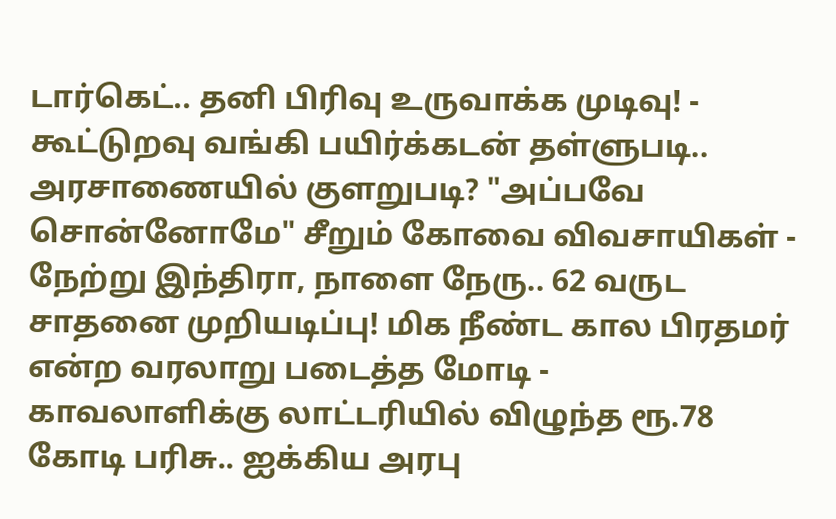டார்கெட்.. தனி பிரிவு உருவாக்க முடிவு! -
கூட்டுறவு வங்கி பயிர்க்கடன் தள்ளுபடி.. அரசாணையில் குளறுபடி? "அப்பவே சொன்னோமே" சீறும் கோவை விவசாயிகள் -
நேற்று இந்திரா, நாளை நேரு.. 62 வருட சாதனை முறியடிப்பு! மிக நீண்ட கால பிரதமர் என்ற வரலாறு படைத்த மோடி -
காவலாளிக்கு லாட்டரியில் விழுந்த ரூ.78 கோடி பரிசு.. ஐக்கிய அரபு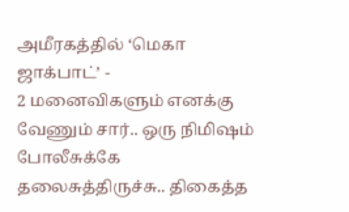அமீரகத்தில் ‘மெகா ஜாக்பாட்’ -
2 மனைவிகளும் எனக்கு வேணும் சார்.. ஒரு நிமிஷம் போலீசுக்கே தலைசுத்திருச்சு.. திகைத்த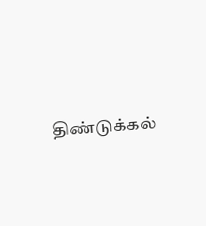திண்டுக்கல்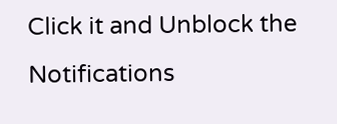Click it and Unblock the Notifications